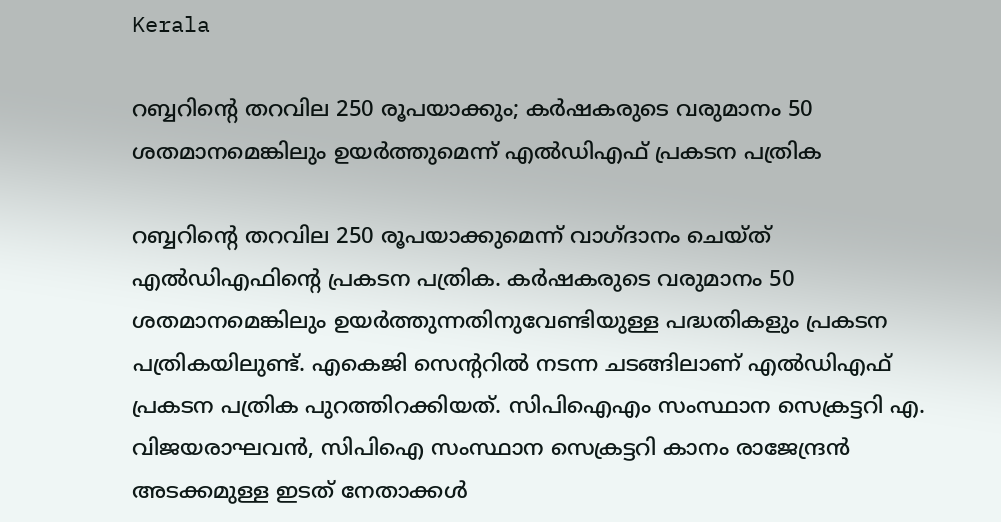Kerala

റബ്ബറിന്റെ തറവില 250 രൂപയാക്കും; കര്‍ഷകരുടെ വരുമാനം 50 ശതമാനമെങ്കിലും ഉയര്‍ത്തുമെന്ന് എല്‍ഡിഎഫ് പ്രകടന പത്രിക

റബ്ബറിന്റെ തറവില 250 രൂപയാക്കുമെന്ന് വാഗ്ദാനം ചെയ്ത് എല്‍ഡിഎഫിന്റെ പ്രകടന പത്രിക. കര്‍ഷകരുടെ വരുമാനം 50 ശതമാനമെങ്കിലും ഉയര്‍ത്തുന്നതിനുവേണ്ടിയുള്ള പദ്ധതികളും പ്രകടന പത്രികയിലുണ്ട്. എകെജി സെന്ററില്‍ നടന്ന ചടങ്ങിലാണ് എല്‍ഡിഎഫ് പ്രകടന പത്രിക പുറത്തിറക്കിയത്. സിപിഐഎം സംസ്ഥാന സെക്രട്ടറി എ. വിജയരാഘവന്‍, സിപിഐ സംസ്ഥാന സെക്രട്ടറി കാനം രാജേന്ദ്രന്‍ അടക്കമുള്ള ഇടത് നേതാക്കള്‍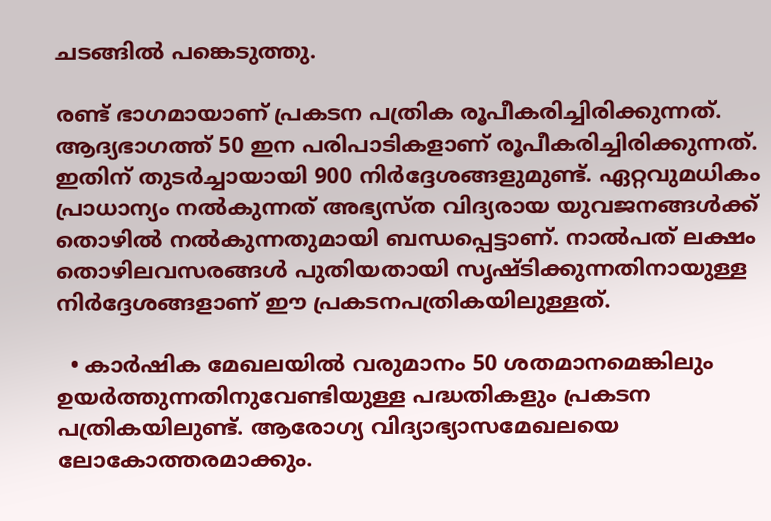ചടങ്ങില്‍ പങ്കെടുത്തു.

രണ്ട് ഭാഗമായാണ് പ്രകടന പത്രിക രൂപീകരിച്ചിരിക്കുന്നത്. ആദ്യഭാഗത്ത് 50 ഇന പരിപാടികളാണ് രൂപീകരിച്ചിരിക്കുന്നത്. ഇതിന് തുടര്‍ച്ചായായി 900 നിര്‍ദ്ദേശങ്ങളുമുണ്ട്. ഏറ്റവുമധികം പ്രാധാന്യം നല്‍കുന്നത് അഭ്യസ്ത വിദ്യരായ യുവജനങ്ങള്‍ക്ക് തൊഴില്‍ നല്‍കുന്നതുമായി ബന്ധപ്പെട്ടാണ്. നാല്‍പത് ലക്ഷം തൊഴിലവസരങ്ങള്‍ പുതിയതായി സൃഷ്ടിക്കുന്നതിനായുള്ള നിര്‍ദ്ദേശങ്ങളാണ് ഈ പ്രകടനപത്രികയിലുള്ളത്.

  • കാര്‍ഷിക മേഖലയില്‍ വരുമാനം 50 ശതമാനമെങ്കിലും ഉയര്‍ത്തുന്നതിനുവേണ്ടിയുള്ള പദ്ധതികളും പ്രകടന പത്രികയിലുണ്ട്. ആരോഗ്യ വിദ്യാഭ്യാസമേഖലയെ ലോകോത്തരമാക്കും.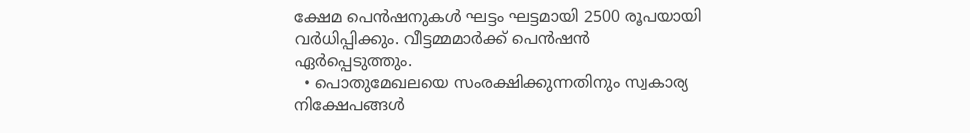ക്ഷേമ പെന്‍ഷനുകള്‍ ഘട്ടം ഘട്ടമായി 2500 രൂപയായി വര്‍ധിപ്പിക്കും. വീട്ടമ്മമാര്‍ക്ക് പെന്‍ഷന്‍ ഏര്‍പ്പെടുത്തും.
  • പൊതുമേഖലയെ സംരക്ഷിക്കുന്നതിനും സ്വകാര്യ നിക്ഷേപങ്ങള്‍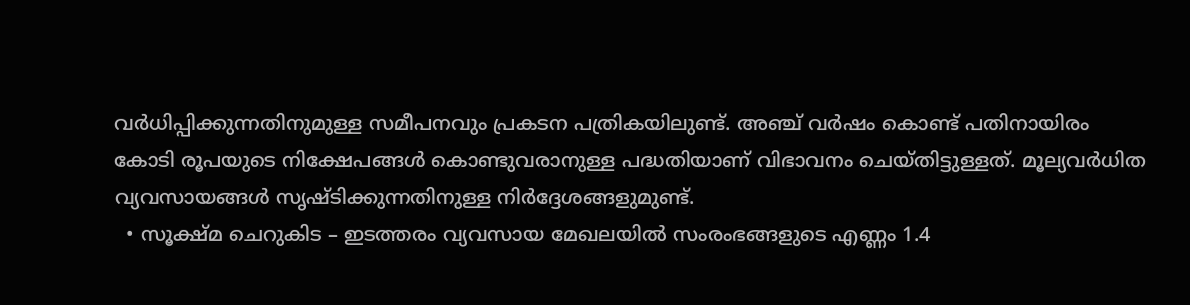വര്‍ധിപ്പിക്കുന്നതിനുമുള്ള സമീപനവും പ്രകടന പത്രികയിലുണ്ട്. അഞ്ച് വര്‍ഷം കൊണ്ട് പതിനായിരം കോടി രൂപയുടെ നിക്ഷേപങ്ങള്‍ കൊണ്ടുവരാനുള്ള പദ്ധതിയാണ് വിഭാവനം ചെയ്തിട്ടുള്ളത്. മൂല്യവര്‍ധിത വ്യവസായങ്ങള്‍ സൃഷ്ടിക്കുന്നതിനുള്ള നിര്‍ദ്ദേശങ്ങളുമുണ്ട്.
  • സൂക്ഷ്മ ചെറുകിട – ഇടത്തരം വ്യവസായ മേഖലയില്‍ സംരംഭങ്ങളുടെ എണ്ണം 1.4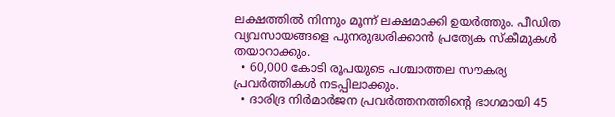ലക്ഷത്തില്‍ നിന്നും മൂന്ന് ലക്ഷമാക്കി ഉയര്‍ത്തും. പീഡിത വ്യവസായങ്ങളെ പുനരുദ്ധരിക്കാന്‍ പ്രത്യേക സ്‌കീമുകള്‍ തയാറാക്കും.
  • 60,000 കോടി രൂപയുടെ പശ്ചാത്തല സൗകര്യ പ്രവര്‍ത്തികള്‍ നടപ്പിലാക്കും.
  • ദാരിദ്ര നിര്‍മാര്‍ജന പ്രവര്‍ത്തനത്തിന്റെ ഭാഗമായി 45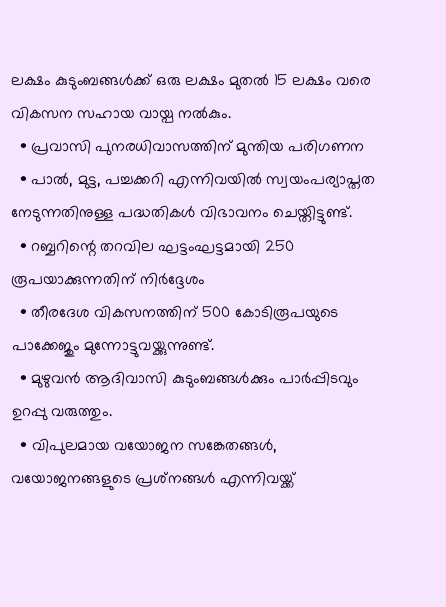ലക്ഷം കുടുംബങ്ങള്‍ക്ക് ഒരു ലക്ഷം മുതല്‍ 15 ലക്ഷം വരെ വികസന സഹായ വായ്പ നല്‍കും.
  • പ്രവാസി പുനരധിവാസത്തിന് മുന്തിയ പരിഗണന
  • പാല്‍, മുട്ട, പച്ചക്കറി എന്നിവയില്‍ സ്വയംപര്യാപ്തത നേടുന്നതിനുള്ള പദ്ധതികള്‍ വിഭാവനം ചെയ്തിട്ടുണ്ട്.
  • റബ്ബറിന്റെ തറവില ഘട്ടംഘട്ടമായി 250 രൂപയാക്കുന്നതിന് നിര്‍ദ്ദേശം
  • തീരദേശ വികസനത്തിന് 500 കോടിരൂപയുടെ പാക്കേജും മുന്നോട്ടുവയ്ക്കുന്നുണ്ട്.
  • മുഴുവന്‍ ആദിവാസി കുടുംബങ്ങള്‍ക്കും പാര്‍പ്പിടവും ഉറപ്പു വരുത്തും.
  • വിപുലമായ വയോജന സങ്കേതങ്ങള്‍, വയോജനങ്ങളുടെ പ്രശ്‌നങ്ങള്‍ എന്നിവയ്ക്ക്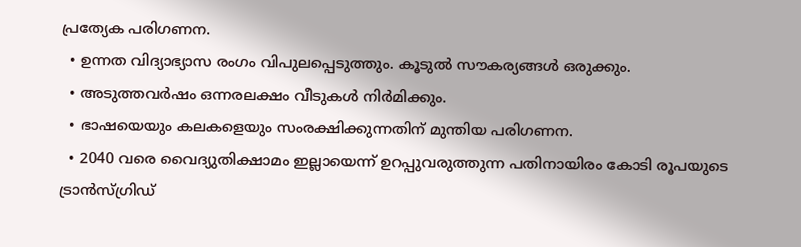പ്രത്യേക പരിഗണന.
  • ഉന്നത വിദ്യാഭ്യാസ രംഗം വിപുലപ്പെടുത്തും. കൂടുല്‍ സൗകര്യങ്ങള്‍ ഒരുക്കും.
  • അടുത്തവര്‍ഷം ഒന്നരലക്ഷം വീടുകള്‍ നിര്‍മിക്കും.
  • ഭാഷയെയും കലകളെയും സംരക്ഷിക്കുന്നതിന് മുന്തിയ പരിഗണന.
  • 2040 വരെ വൈദ്യുതിക്ഷാമം ഇല്ലായെന്ന് ഉറപ്പുവരുത്തുന്ന പതിനായിരം കോടി രൂപയുടെ ട്രാന്‍സ്ഗ്രിഡ്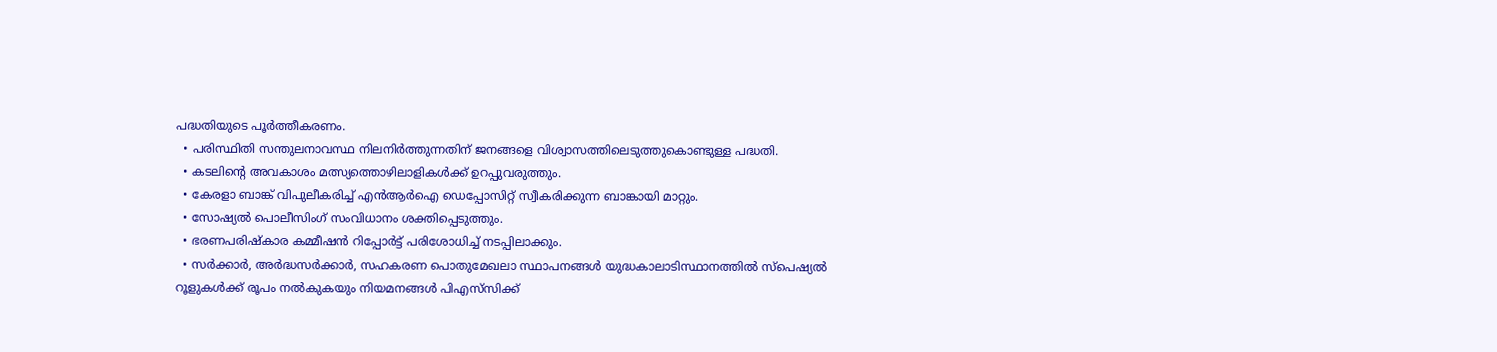പദ്ധതിയുടെ പൂര്‍ത്തീകരണം.
  • പരിസ്ഥിതി സന്തുലനാവസ്ഥ നിലനിര്‍ത്തുന്നതിന് ജനങ്ങളെ വിശ്വാസത്തിലെടുത്തുകൊണ്ടുള്ള പദ്ധതി.
  • കടലിന്റെ അവകാശം മത്സ്യത്തൊഴിലാളികള്‍ക്ക് ഉറപ്പുവരുത്തും.
  • കേരളാ ബാങ്ക് വിപുലീകരിച്ച് എന്‍ആര്‍ഐ ഡെപ്പോസിറ്റ് സ്വീകരിക്കുന്ന ബാങ്കായി മാറ്റും.
  • സോഷ്യല്‍ പൊലീസിംഗ് സംവിധാനം ശക്തിപ്പെടുത്തും.
  • ഭരണപരിഷ്‌കാര കമ്മീഷന്‍ റിപ്പോര്‍ട്ട് പരിശോധിച്ച് നടപ്പിലാക്കും.
  • സര്‍ക്കാര്‍, അര്‍ദ്ധസര്‍ക്കാര്‍, സഹകരണ പൊതുമേഖലാ സ്ഥാപനങ്ങള്‍ യുദ്ധകാലാടിസ്ഥാനത്തില്‍ സ്‌പെഷ്യല്‍ റൂളുകള്‍ക്ക് രൂപം നല്‍കുകയും നിയമനങ്ങള്‍ പിഎസ്‌സിക്ക്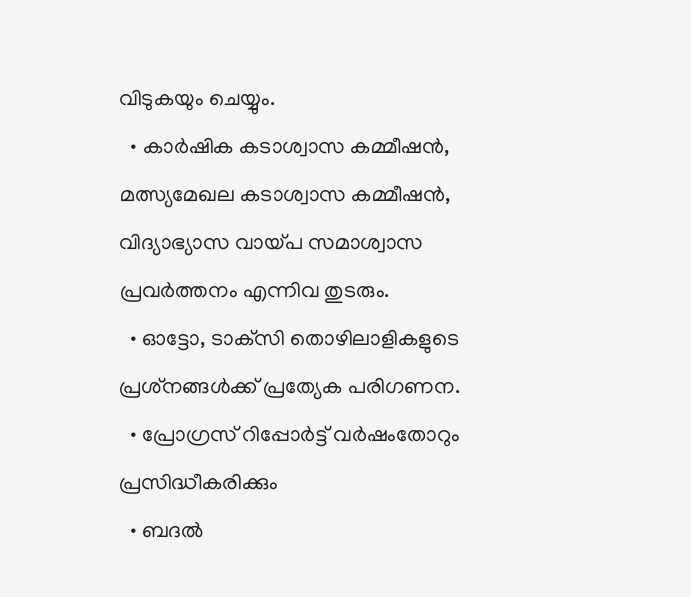വിടുകയും ചെയ്യും.
  • കാര്‍ഷിക കടാശ്വാസ കമ്മീഷന്‍, മത്സ്യമേഖല കടാശ്വാസ കമ്മീഷന്‍, വിദ്യാഭ്യാസ വായ്പ സമാശ്വാസ പ്രവര്‍ത്തനം എന്നിവ തുടരും.
  • ഓട്ടോ, ടാക്‌സി തൊഴിലാളികളുടെ പ്രശ്‌നങ്ങള്‍ക്ക് പ്രത്യേക പരിഗണന.
  • പ്രോഗ്രസ് റിപ്പോര്‍ട്ട് വര്‍ഷംതോറും പ്രസിദ്ധീകരിക്കും
  • ബദല്‍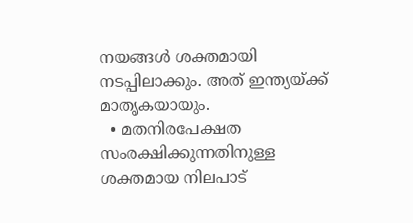നയങ്ങള്‍ ശക്തമായി നടപ്പിലാക്കും. അത് ഇന്ത്യയ്ക്ക് മാതൃകയായും.
  • മതനിരപേക്ഷത സംരക്ഷിക്കുന്നതിനുള്ള ശക്തമായ നിലപാട്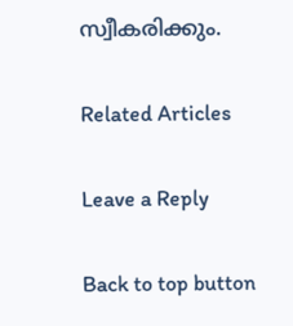സ്വീകരിക്കും.

Related Articles

Leave a Reply

Back to top button